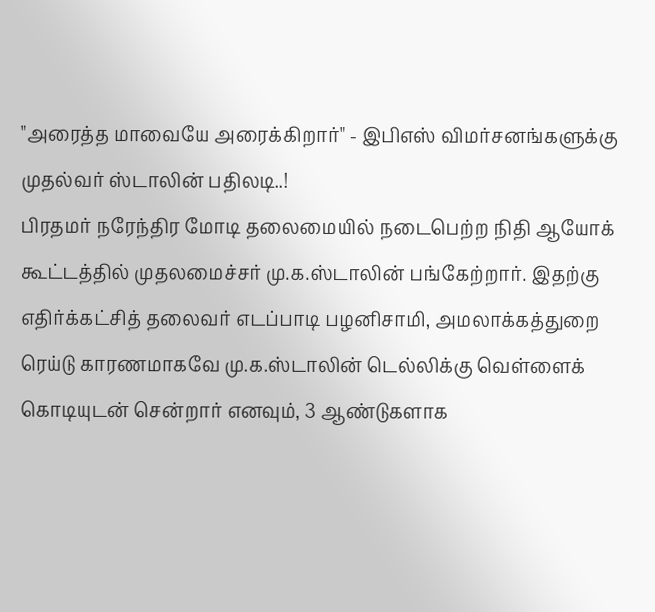"அரைத்த மாவையே அரைக்கிறார்" - இபிஎஸ் விமர்சனங்களுக்கு முதல்வர் ஸ்டாலின் பதிலடி..!
பிரதமர் நரேந்திர மோடி தலைமையில் நடைபெற்ற நிதி ஆயோக் கூட்டத்தில் முதலமைச்சர் மு.க.ஸ்டாலின் பங்கேற்றார். இதற்கு எதிர்க்கட்சித் தலைவர் எடப்பாடி பழனிசாமி, அமலாக்கத்துறை ரெய்டு காரணமாகவே மு.க.ஸ்டாலின் டெல்லிக்கு வெள்ளைக் கொடியுடன் சென்றார் எனவும், 3 ஆண்டுகளாக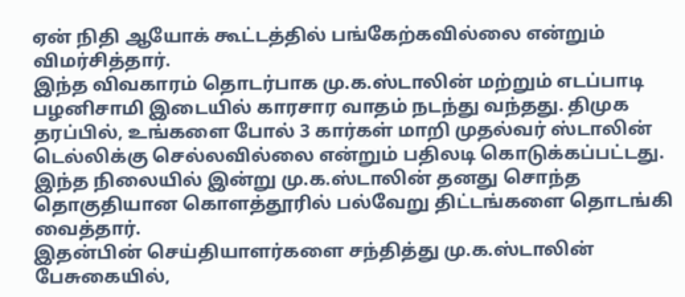ஏன் நிதி ஆயோக் கூட்டத்தில் பங்கேற்கவில்லை என்றும் விமர்சித்தார்.
இந்த விவகாரம் தொடர்பாக மு.க.ஸ்டாலின் மற்றும் எடப்பாடி பழனிசாமி இடையில் காரசார வாதம் நடந்து வந்தது. திமுக தரப்பில், உங்களை போல் 3 கார்கள் மாறி முதல்வர் ஸ்டாலின் டெல்லிக்கு செல்லவில்லை என்றும் பதிலடி கொடுக்கப்பட்டது. இந்த நிலையில் இன்று மு.க.ஸ்டாலின் தனது சொந்த தொகுதியான கொளத்தூரில் பல்வேறு திட்டங்களை தொடங்கி வைத்தார்.
இதன்பின் செய்தியாளர்களை சந்தித்து மு.க.ஸ்டாலின் பேசுகையில்,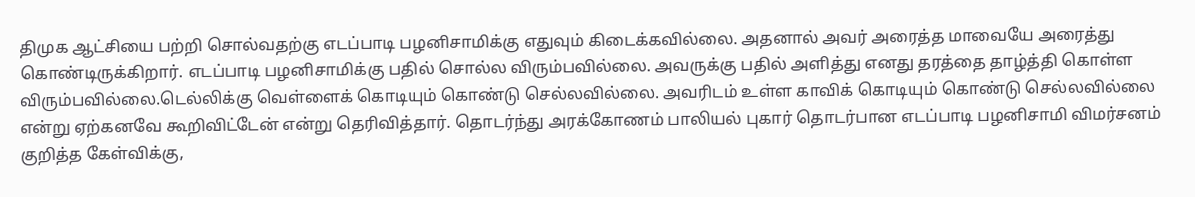திமுக ஆட்சியை பற்றி சொல்வதற்கு எடப்பாடி பழனிசாமிக்கு எதுவும் கிடைக்கவில்லை. அதனால் அவர் அரைத்த மாவையே அரைத்து கொண்டிருக்கிறார். எடப்பாடி பழனிசாமிக்கு பதில் சொல்ல விரும்பவில்லை. அவருக்கு பதில் அளித்து எனது தரத்தை தாழ்த்தி கொள்ள விரும்பவில்லை.டெல்லிக்கு வெள்ளைக் கொடியும் கொண்டு செல்லவில்லை. அவரிடம் உள்ள காவிக் கொடியும் கொண்டு செல்லவில்லை என்று ஏற்கனவே கூறிவிட்டேன் என்று தெரிவித்தார். தொடர்ந்து அரக்கோணம் பாலியல் புகார் தொடர்பான எடப்பாடி பழனிசாமி விமர்சனம் குறித்த கேள்விக்கு,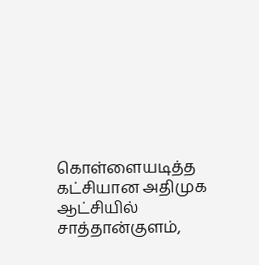கொள்ளையடித்த கட்சியான அதிமுக ஆட்சியில் சாத்தான்குளம்,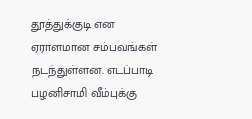தூத்துக்குடி என ஏராளமான சம்பவங்கள் நடந்துள்ளன. எடப்பாடி பழனிசாமி வீம்புக்கு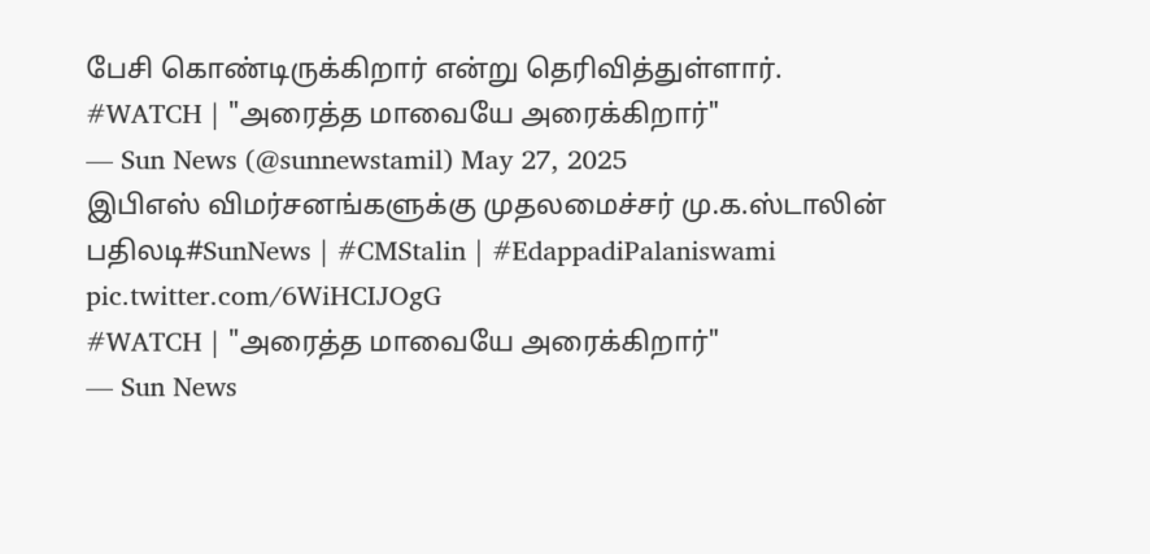பேசி கொண்டிருக்கிறார் என்று தெரிவித்துள்ளார்.
#WATCH | "அரைத்த மாவையே அரைக்கிறார்"
— Sun News (@sunnewstamil) May 27, 2025
இபிஎஸ் விமர்சனங்களுக்கு முதலமைச்சர் மு.க.ஸ்டாலின் பதிலடி#SunNews | #CMStalin | #EdappadiPalaniswami pic.twitter.com/6WiHCIJOgG
#WATCH | "அரைத்த மாவையே அரைக்கிறார்"
— Sun News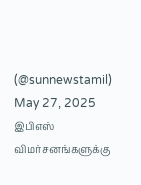(@sunnewstamil) May 27, 2025
இபிஎஸ் விமர்சனங்களுக்கு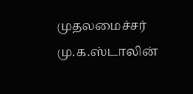முதலமைச்சர் மு.க.ஸ்டாலின்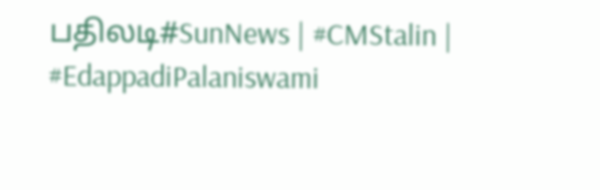பதிலடி#SunNews | #CMStalin | #EdappadiPalaniswami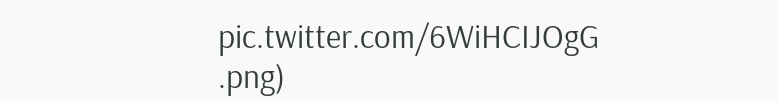pic.twitter.com/6WiHCIJOgG
.png)